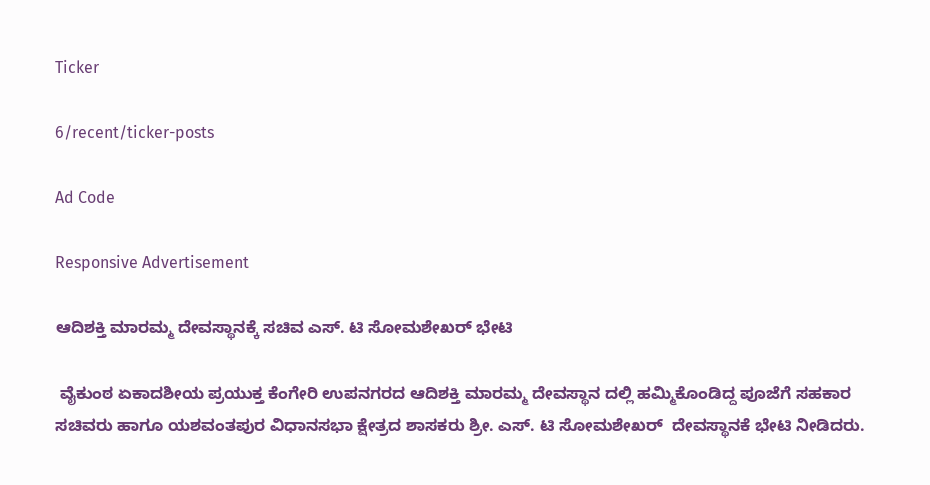Ticker

6/recent/ticker-posts

Ad Code

Responsive Advertisement

ಆದಿಶಕ್ತಿ ಮಾರಮ್ಮ ದೇವಸ್ಥಾನಕ್ಕೆ ಸಚಿವ ಎಸ್. ಟಿ ಸೋಮಶೇಖರ್ ಭೇಟಿ

 ವೈಕುಂಠ ಏಕಾದಶೀಯ ಪ್ರಯುಕ್ತ ಕೆಂಗೇರಿ ಉಪನಗರದ ಆದಿಶಕ್ತಿ ಮಾರಮ್ಮ ದೇವಸ್ಥಾನ ದಲ್ಲಿ ಹಮ್ಮಿಕೊಂಡಿದ್ದ ಪೂಜೆಗೆ ಸಹಕಾರ ಸಚಿವರು ಹಾಗೂ ಯಶವಂತಪುರ ವಿಧಾನಸಭಾ ಕ್ಷೇತ್ರದ ಶಾಸಕರು ಶ್ರೀ. ಎಸ್. ಟಿ ಸೋಮಶೇಖರ್  ದೇವಸ್ಥಾನಕೆ ಭೇಟಿ ನೀಡಿದರು.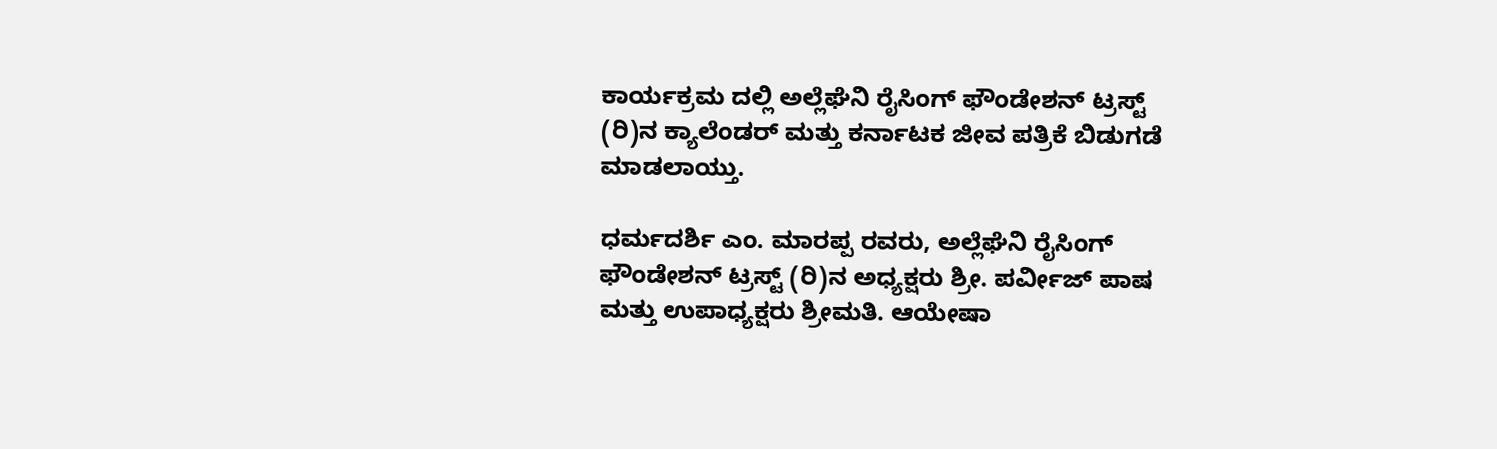ಕಾರ್ಯಕ್ರಮ ದಲ್ಲಿ ಅಲ್ಲೆಘೆನಿ ರೈಸಿಂಗ್ ಫೌಂಡೇಶನ್ ಟ್ರಸ್ಟ್ (ರಿ)ನ ಕ್ಯಾಲೆಂಡರ್ ಮತ್ತು ಕರ್ನಾಟಕ ಜೀವ ಪತ್ರಿಕೆ ಬಿಡುಗಡೆ ಮಾಡಲಾಯ್ತು.

ಧರ್ಮದರ್ಶಿ ಎಂ. ಮಾರಪ್ಪ ರವರು, ಅಲ್ಲೆಘೆನಿ ರೈಸಿಂಗ್ ಫೌಂಡೇಶನ್ ಟ್ರಸ್ಟ್ (ರಿ)ನ ಅಧ್ಯಕ್ಷರು ಶ್ರೀ. ಪರ್ವೀಜ್ ಪಾಷ ಮತ್ತು ಉಪಾಧ್ಯಕ್ಷರು ಶ್ರೀಮತಿ. ಆಯೇಷಾ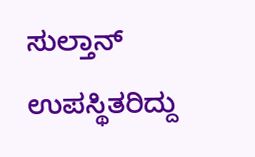ಸುಲ್ತಾನ್ ಉಪಸ್ಥಿತರಿದ್ದು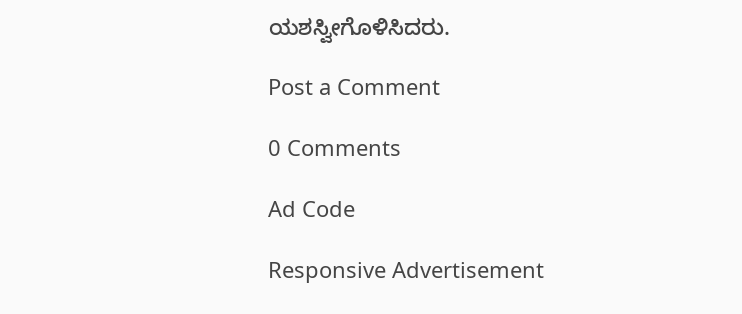ಯಶಸ್ವೀಗೊಳಿಸಿದರು.

Post a Comment

0 Comments

Ad Code

Responsive Advertisement